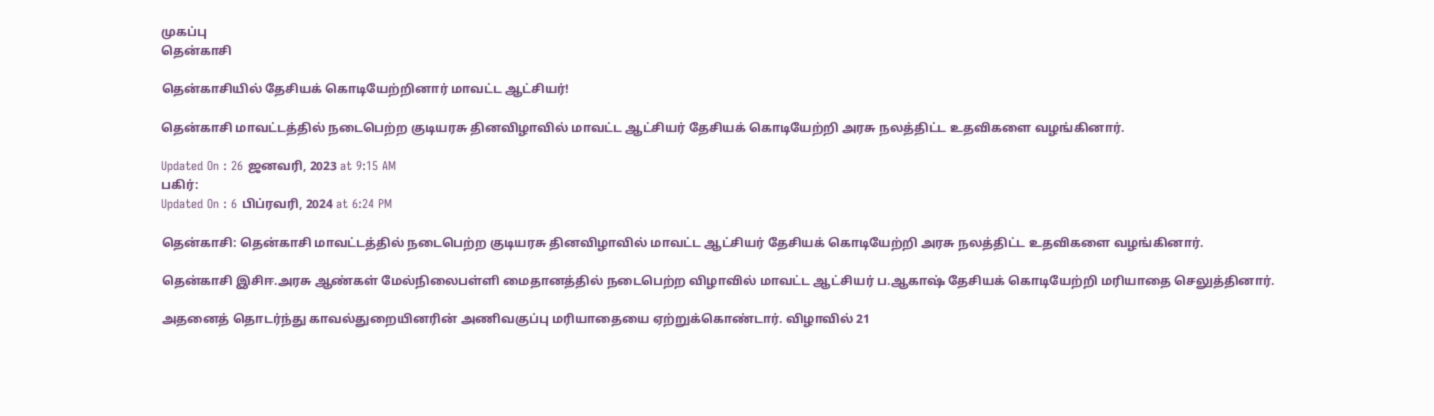முகப்பு
தென்காசி

தென்காசியில் தேசியக் கொடியேற்றினார் மாவட்ட ஆட்சியர்!

தென்காசி மாவட்டத்தில் நடைபெற்ற குடியரசு தினவிழாவில் மாவட்ட ஆட்சியர் தேசியக் கொடியேற்றி அரசு நலத்திட்ட உதவிகளை வழங்கினார்.

Updated On : 26 ஜனவரி, 2023 at 9:15 AM
பகிர்:
Updated On : 6 பிப்ரவரி, 2024 at 6:24 PM

தென்காசி: தென்காசி மாவட்டத்தில் நடைபெற்ற குடியரசு தினவிழாவில் மாவட்ட ஆட்சியர் தேசியக் கொடியேற்றி அரசு நலத்திட்ட உதவிகளை வழங்கினார்.

தென்காசி இசிஈ.அரசு ஆண்கள் மேல்நிலைபள்ளி மைதானத்தில் நடைபெற்ற விழாவில் மாவட்ட ஆட்சியர் ப.ஆகாஷ் தேசியக் கொடியேற்றி மரியாதை செலுத்தினார்.

அதனைத் தொடர்ந்து காவல்துறையினரின் அணிவகுப்பு மரியாதையை ஏற்றுக்கொண்டார். விழாவில் 21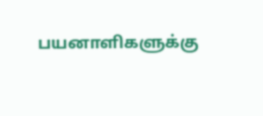பயனாளிகளுக்கு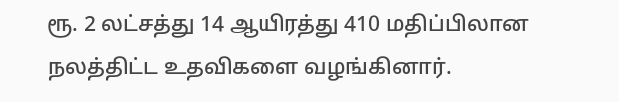ரூ. 2 லட்சத்து 14 ஆயிரத்து 410 மதிப்பிலான நலத்திட்ட உதவிகளை வழங்கினார்.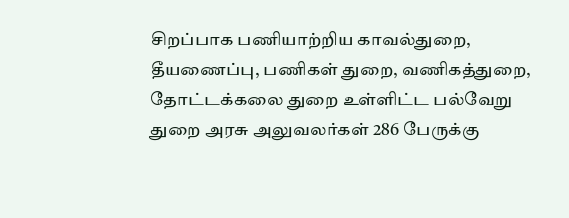சிறப்பாக பணியாற்றிய காவல்துறை, தீயணைப்பு, பணிகள் துறை, வணிகத்துறை, தோட்டக்கலை துறை உள்ளிட்ட பல்வேறு துறை அரசு அலுவலர்கள் 286 பேருக்கு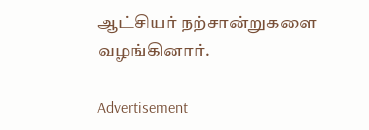ஆட்சியர் நற்சான்றுகளை வழங்கினார்.

Advertisement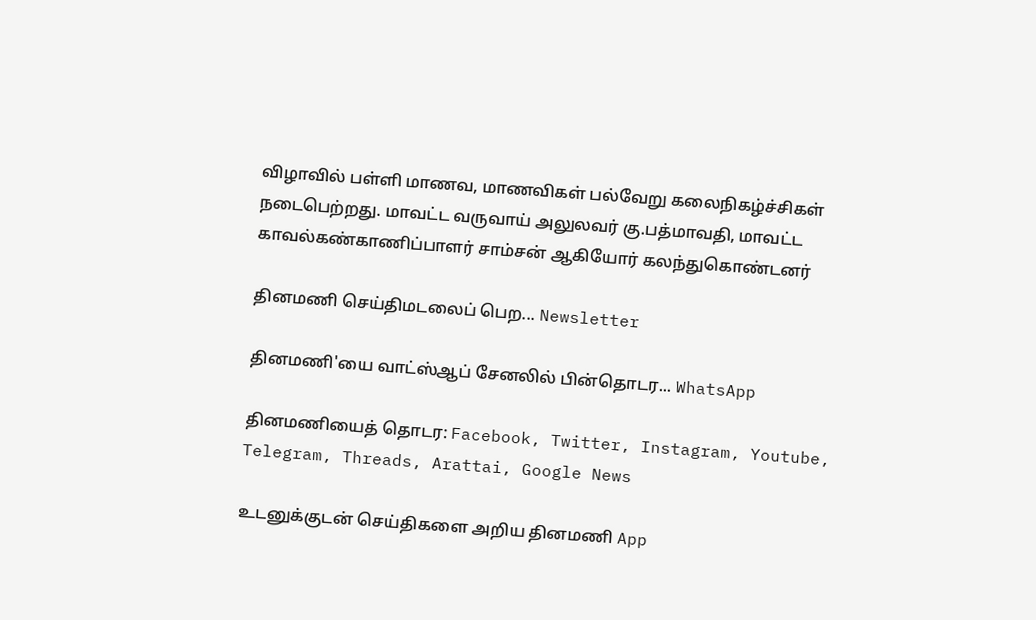விழாவில் பள்ளி மாணவ, மாணவிகள் பல்வேறு கலைநிகழ்ச்சிகள் நடைபெற்றது. மாவட்ட வருவாய் அலுலவர் கு.பத்மாவதி, மாவட்ட காவல்கண்காணிப்பாளர் சாம்சன் ஆகியோர் கலந்துகொண்டனர்

தினமணி செய்திமடலைப் பெற... Newsletter

தினமணி'யை வாட்ஸ்ஆப் சேனலில் பின்தொடர... WhatsApp

தினமணியைத் தொடர: Facebook, Twitter, Instagram, Youtube, Telegram, Threads, Arattai, Google News

உடனுக்குடன் செய்திகளை அறிய தினமணி App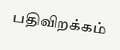பதிவிறக்கம்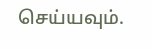செய்யவும்.